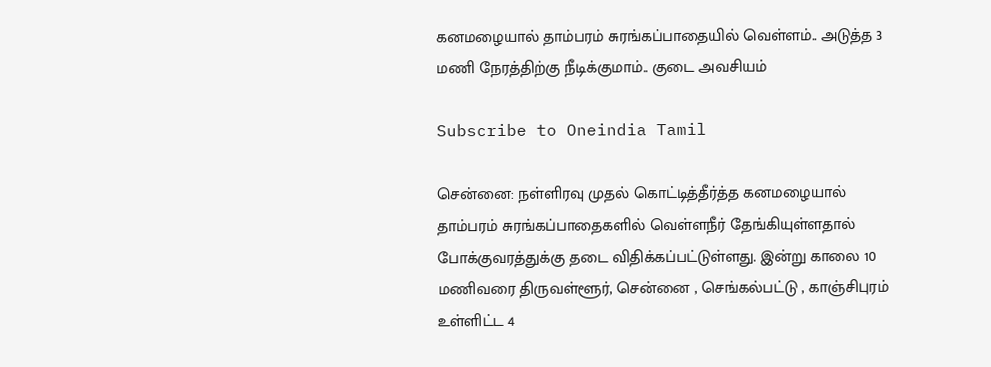கனமழையால் தாம்பரம் சுரங்கப்பாதையில் வெள்ளம்.. அடுத்த 3 மணி நேரத்திற்கு நீடிக்குமாம்.. குடை அவசியம்

Subscribe to Oneindia Tamil

சென்னை: நள்ளிரவு முதல் கொட்டித்தீர்த்த கனமழையால் தாம்பரம் சுரங்கப்பாதைகளில் வெள்ளநீர் தேங்கியுள்ளதால் போக்குவரத்துக்கு தடை விதிக்கப்பட்டுள்ளது. இன்று காலை 10 மணிவரை திருவள்ளூர், சென்னை , செங்கல்பட்டு , காஞ்சிபுரம் உள்ளிட்ட 4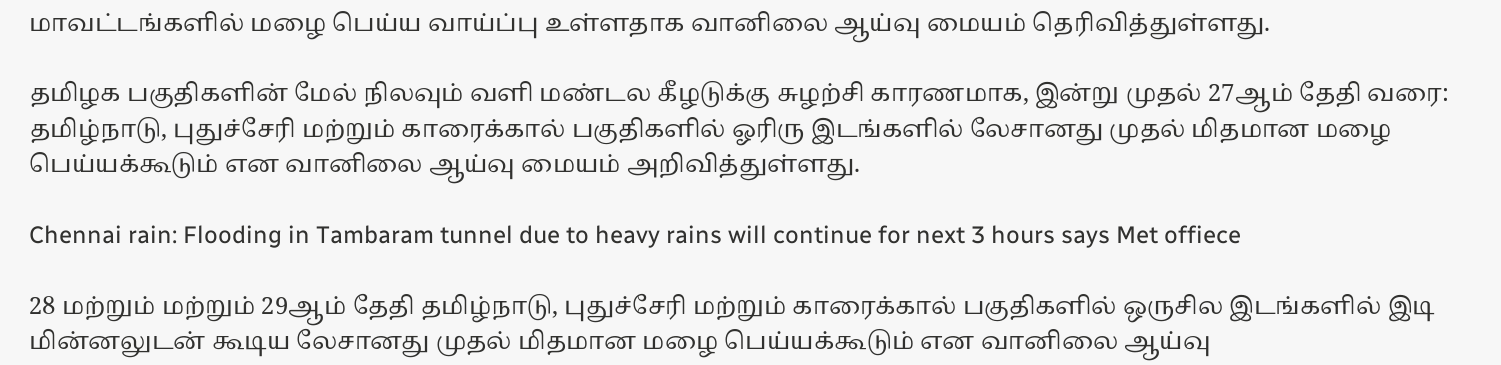மாவட்டங்களில் மழை பெய்ய வாய்ப்பு உள்ளதாக வானிலை ஆய்வு மையம் தெரிவித்துள்ளது.

தமிழக பகுதிகளின் மேல் நிலவும் வளி மண்டல கீழடுக்கு சுழற்சி காரணமாக, இன்று முதல் 27ஆம் தேதி வரை: தமிழ்நாடு, புதுச்சேரி மற்றும் காரைக்கால் பகுதிகளில் ஓரிரு இடங்களில் லேசானது முதல் மிதமான மழை பெய்யக்கூடும் என வானிலை ஆய்வு மையம் அறிவித்துள்ளது.

Chennai rain: Flooding in Tambaram tunnel due to heavy rains will continue for next 3 hours says Met offiece

28 மற்றும் மற்றும் 29ஆம் தேதி தமிழ்நாடு, புதுச்சேரி மற்றும் காரைக்கால் பகுதிகளில் ஒருசில இடங்களில் இடி மின்னலுடன் கூடிய லேசானது முதல் மிதமான மழை பெய்யக்கூடும் என வானிலை ஆய்வு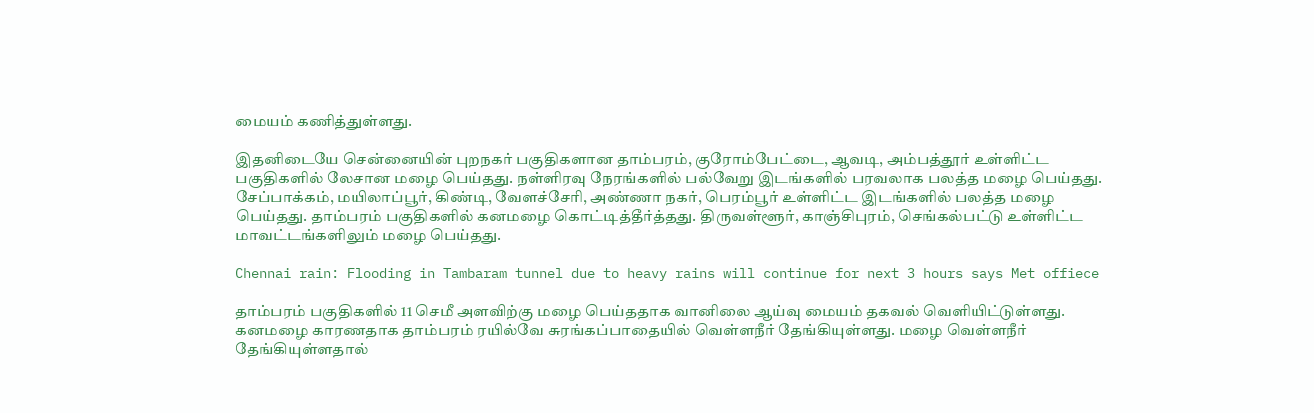மையம் கணித்துள்ளது.

இதனிடையே சென்னையின் புறநகர் பகுதிகளான தாம்பரம், குரோம்பேட்டை, ஆவடி, அம்பத்தூர் உள்ளிட்ட பகுதிகளில் லேசான மழை பெய்தது. நள்ளிரவு நேரங்களில் பல்வேறு இடங்களில் பரவலாக பலத்த மழை பெய்தது. சேப்பாக்கம், மயிலாப்பூர், கிண்டி, வேளச்சேரி, அண்ணா நகர், பெரம்பூர் உள்ளிட்ட இடங்களில் பலத்த மழை பெய்தது. தாம்பரம் பகுதிகளில் கனமழை கொட்டித்தீர்த்தது. திருவள்ளூர், காஞ்சிபுரம், செங்கல்பட்டு உள்ளிட்ட மாவட்டங்களிலும் மழை பெய்தது.

Chennai rain: Flooding in Tambaram tunnel due to heavy rains will continue for next 3 hours says Met offiece

தாம்பரம் பகுதிகளில் 11 செமீ அளவிற்கு மழை பெய்ததாக வானிலை ஆய்வு மையம் தகவல் வெளியிட்டுள்ளது. கனமழை காரணதாக தாம்பரம் ரயில்வே சுரங்கப்பாதையில் வெள்ளநீர் தேங்கியுள்ளது. மழை வெள்ளநீர் தேங்கியுள்ளதால்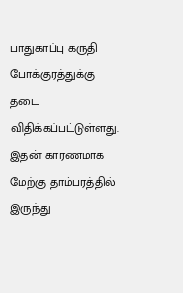பாதுகாப்பு கருதி போக்குரத்துக்கு தடை விதிக்கப்பட்டுள்ளது. இதன் காரணமாக மேற்கு தாம்பரத்தில் இருந்து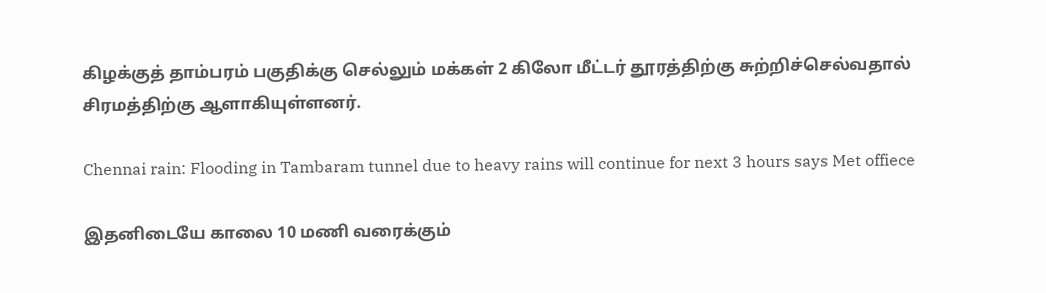கிழக்குத் தாம்பரம் பகுதிக்கு செல்லும் மக்கள் 2 கிலோ மீட்டர் தூரத்திற்கு சுற்றிச்செல்வதால் சிரமத்திற்கு ஆளாகியுள்ளனர்.

Chennai rain: Flooding in Tambaram tunnel due to heavy rains will continue for next 3 hours says Met offiece

இதனிடையே காலை 10 மணி வரைக்கும்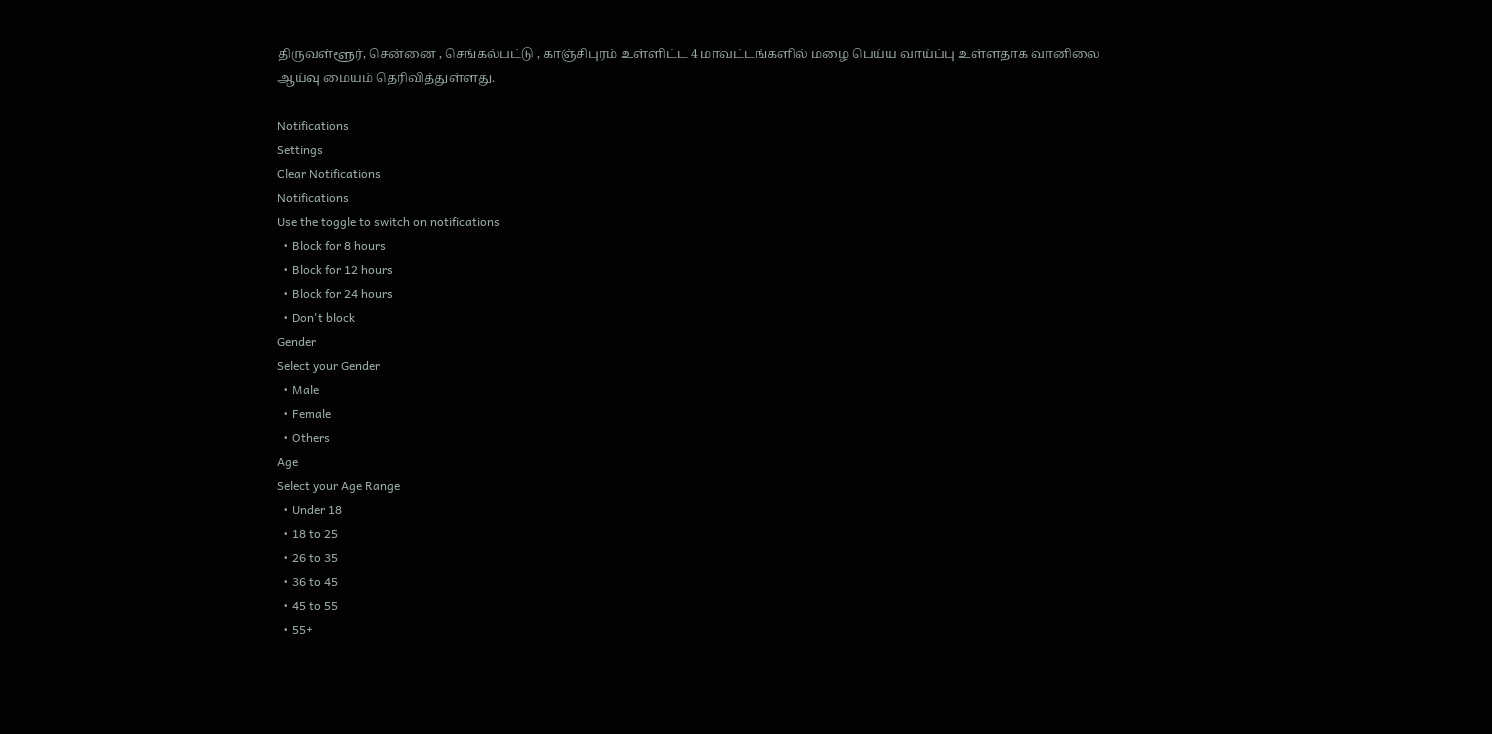திருவள்ளூர், சென்னை , செங்கல்பட்டு , காஞ்சிபுரம் உள்ளிட்ட 4 மாவட்டங்களில் மழை பெய்ய வாய்ப்பு உள்ளதாக வானிலை ஆய்வு மையம் தெரிவித்துள்ளது.

Notifications
Settings
Clear Notifications
Notifications
Use the toggle to switch on notifications
  • Block for 8 hours
  • Block for 12 hours
  • Block for 24 hours
  • Don't block
Gender
Select your Gender
  • Male
  • Female
  • Others
Age
Select your Age Range
  • Under 18
  • 18 to 25
  • 26 to 35
  • 36 to 45
  • 45 to 55
  • 55+